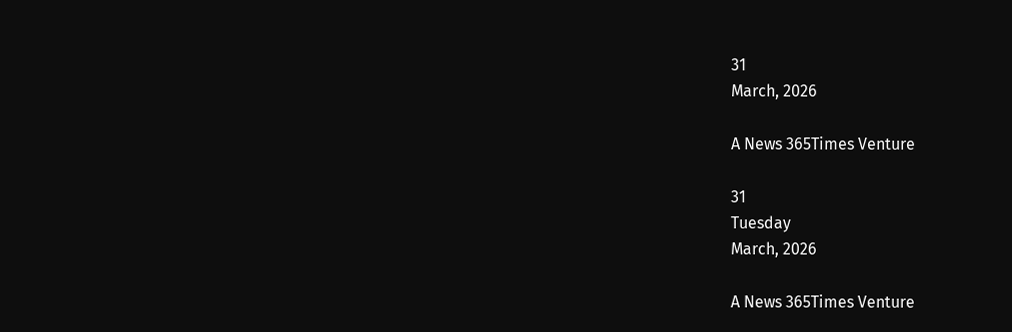31
March, 2026

A News 365Times Venture

31
Tuesday
March, 2026

A News 365Times Venture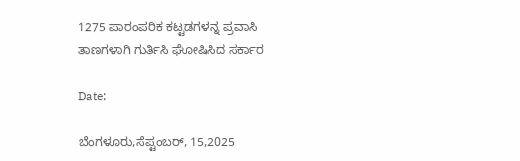1275 ಪಾರಂಪರಿಕ ಕಟ್ಟಡಗಳನ್ನ ಪ್ರವಾಸಿ ತಾಣಗಳಾಗಿ ಗುರ್ತಿಸಿ ಘೋಷಿಸಿದ ಸರ್ಕಾರ

Date:

ಬೆಂಗಳೂರು,ಸೆಪ್ಟಂಬರ್, 15,2025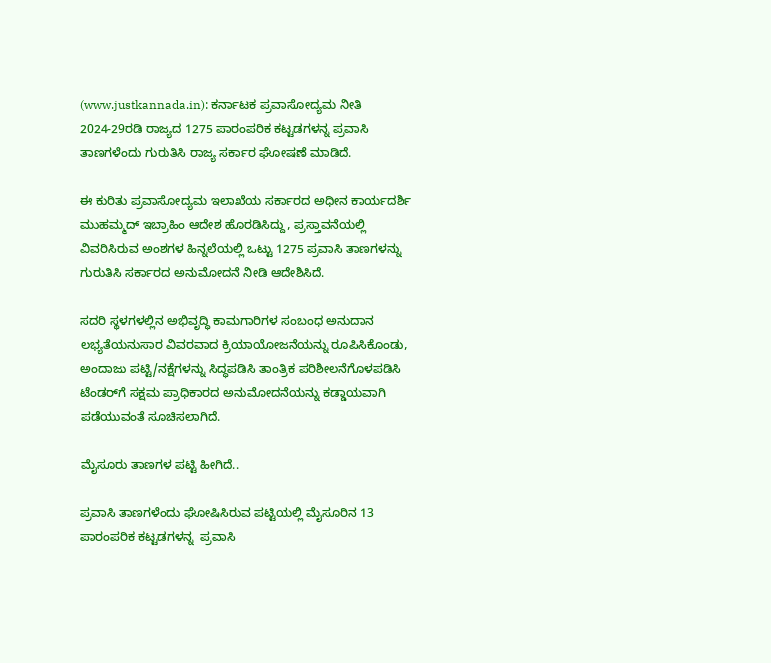(www.justkannada.in): ಕರ್ನಾಟಕ ಪ್ರವಾಸೋದ್ಯಮ ನೀತಿ 2024-29ರಡಿ ರಾಜ್ಯದ 1275 ಪಾರಂಪರಿಕ ಕಟ್ಟಡಗಳನ್ನ ಪ್ರವಾಸಿ ತಾಣಗಳೆಂದು ಗುರುತಿಸಿ ರಾಜ್ಯ ಸರ್ಕಾರ ಘೋಷಣೆ ಮಾಡಿದೆ.

ಈ ಕುರಿತು ಪ್ರವಾಸೋದ್ಯಮ ಇಲಾಖೆಯ ಸರ್ಕಾರದ ಅಧೀನ ಕಾರ್ಯದರ್ಶಿ ಮುಹಮ್ಮದ್ ಇಬ್ರಾಹಿಂ ಆದೇಶ ಹೊರಡಿಸಿದ್ದು, ಪ್ರಸ್ತಾವನೆಯಲ್ಲಿ ವಿವರಿಸಿರುವ ಅಂಶಗಳ ಹಿನ್ನಲೆಯಲ್ಲಿ ಒಟ್ಟು 1275 ಪ್ರವಾಸಿ ತಾಣಗಳನ್ನು ಗುರುತಿಸಿ ಸರ್ಕಾರದ ಅನುಮೋದನೆ ನೀಡಿ ಆದೇಶಿಸಿದೆ.

ಸದರಿ ಸ್ಥಳಗಳಲ್ಲಿನ ಅಭಿವೃದ್ಧಿ ಕಾಮಗಾರಿಗಳ ಸಂಬಂಧ ಅನುದಾನ ಲಭ್ಯತೆಯನುಸಾರ ವಿವರವಾದ ಕ್ರಿಯಾಯೋಜನೆಯನ್ನು ರೂಪಿಸಿಕೊಂಡು, ಅಂದಾಜು ಪಟ್ಟಿ/ನಕ್ಷೆಗಳನ್ನು ಸಿದ್ಧಪಡಿಸಿ ತಾಂತ್ರಿಕ ಪರಿಶೀಲನೆಗೊಳಪಡಿಸಿ ಟೆಂಡರ್‌ಗೆ ಸಕ್ಷಮ ಪ್ರಾಧಿಕಾರದ ಅನುಮೋದನೆಯನ್ನು ಕಡ್ಡಾಯವಾಗಿ ಪಡೆಯುವಂತೆ ಸೂಚಿಸಲಾಗಿದೆ.

ಮೈಸೂರು ತಾಣಗಳ ಪಟ್ಟಿ ಹೀಗಿದೆ..

ಪ್ರವಾಸಿ ತಾಣಗಳೆಂದು ಘೋಷಿಸಿರುವ ಪಟ್ಟಿಯಲ್ಲಿ ಮೈಸೂರಿನ 13 ಪಾರಂಪರಿಕ ಕಟ್ಟಡಗಳನ್ನ  ಪ್ರವಾಸಿ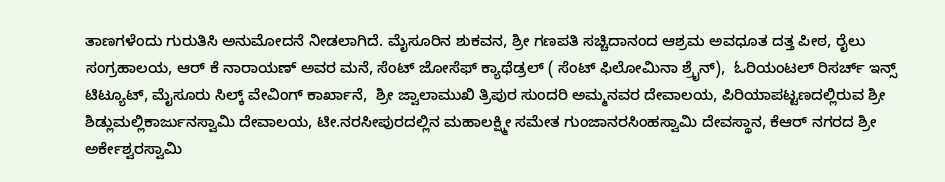ತಾಣಗಳೆಂದು ಗುರುತಿಸಿ ಅನುಮೋದನೆ ನೀಡಲಾಗಿದೆ. ಮೈಸೂರಿನ ಶುಕವನ, ಶ್ರೀ ಗಣಪತಿ ಸಚ್ಚಿದಾನಂದ ಆಶ್ರಮ ಅವಧೂತ ದತ್ತ ಪೀಠ, ರೈಲು ಸಂಗ್ರಹಾಲಯ, ಆರ್ ಕೆ ನಾರಾಯಣ್ ಅವರ ಮನೆ, ಸೆಂಟ್ ಜೋಸೆಫ್ ಕ್ಯಾಥೆಡ್ರಲ್ ( ಸೆಂಟ್ ಫಿಲೋಮಿನಾ ಶ್ರೈನ್),  ಓರಿಯಂಟಲ್ ರಿಸರ್ಚ್ ಇನ್ಸ್ ಟಿಟ್ಯೂಟ್, ಮೈಸೂರು ಸಿಲ್ಕ್ ವೇವಿಂಗ್ ಕಾರ್ಖಾನೆ,  ಶ್ರೀ ಜ್ವಾಲಾಮುಖಿ ತ್ರಿಪುರ ಸುಂದರಿ ಅಮ್ಮನವರ ದೇವಾಲಯ, ಪಿರಿಯಾಪಟ್ಟಣದಲ್ಲಿರುವ ಶ್ರೀ ಶಿಡ್ಲುಮಲ್ಲಿಕಾರ್ಜುನಸ್ವಾಮಿ ದೇವಾಲಯ, ಟೀ.ನರಸೀಪುರದಲ್ಲಿನ ಮಹಾಲಕ್ಷ್ಮೀ ಸಮೇತ ಗುಂಜಾನರಸಿಂಹಸ್ವಾಮಿ ದೇವಸ್ಥಾನ, ಕೆಆರ್ ನಗರದ ಶ್ರೀ ಅರ್ಕೇಶ್ವರಸ್ವಾಮಿ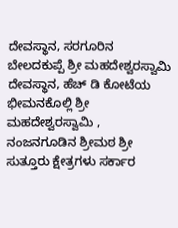ದೇವಸ್ಥಾನ, ಸರಗೂರಿನ ಬೇಲದಕುಪ್ಪೆ ಶ್ರೀ ಮಹದೇಶ್ವರಸ್ವಾಮಿ ದೇವಸ್ಥಾನ, ಹೆಚ್ ಡಿ ಕೋಟೆಯ ಭೀಮನಕೊಲ್ಲಿ ಶ್ರೀ ಮಹದೇಶ್ವರಸ್ವಾಮಿ , ನಂಜನಗೂಡಿನ ಶ್ರೀಮಠ ಶ್ರೀ ಸುತ್ತೂರು ಕ್ಷೇತ್ರಗಳು ಸರ್ಕಾರ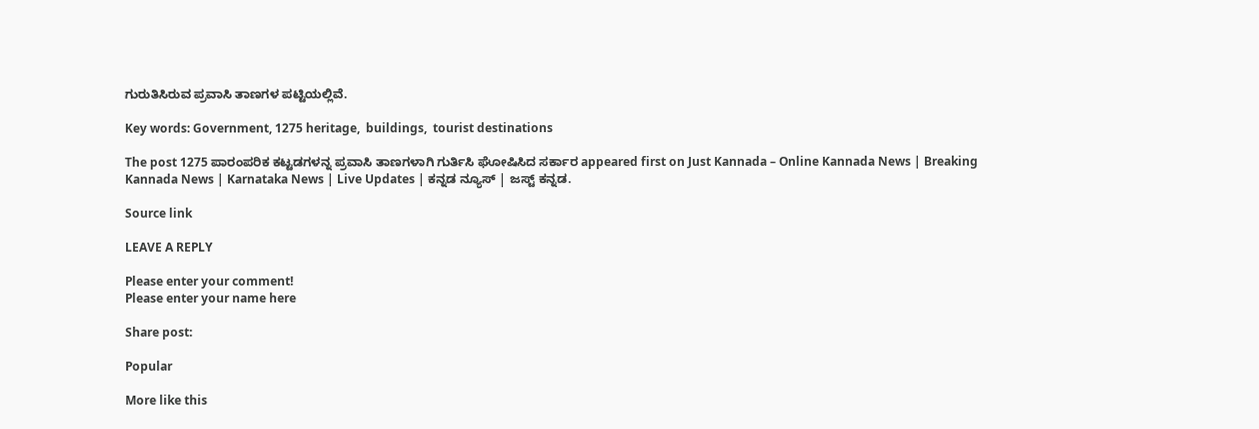ಗುರುತಿಸಿರುವ ಪ್ರವಾಸಿ ತಾಣಗಳ ಪಟ್ಟಿಯಲ್ಲಿವೆ.

Key words: Government, 1275 heritage,  buildings,  tourist destinations

The post 1275 ಪಾರಂಪರಿಕ ಕಟ್ಟಡಗಳನ್ನ ಪ್ರವಾಸಿ ತಾಣಗಳಾಗಿ ಗುರ್ತಿಸಿ ಘೋಷಿಸಿದ ಸರ್ಕಾರ appeared first on Just Kannada – Online Kannada News | Breaking Kannada News | Karnataka News | Live Updates | ಕನ್ನಡ ನ್ಯೂಸ್ | ಜಸ್ಟ್ ಕನ್ನಡ.

Source link

LEAVE A REPLY

Please enter your comment!
Please enter your name here

Share post:

Popular

More like this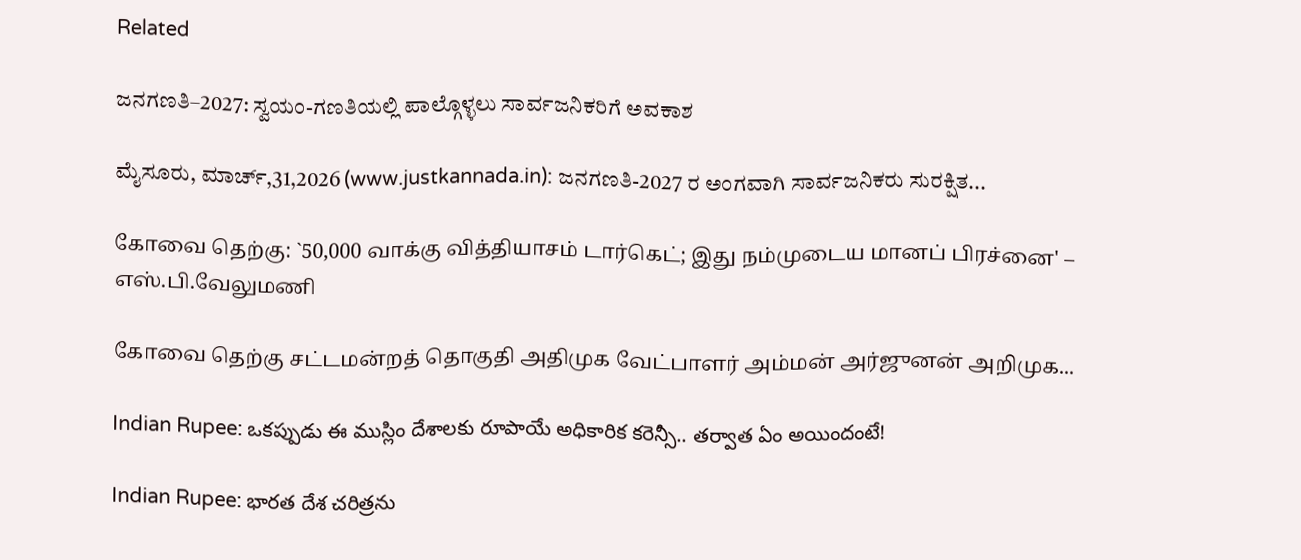Related

ಜನಗಣತಿ–2027: ಸ್ವಯಂ-ಗಣತಿಯಲ್ಲಿ ಪಾಲ್ಗೊಳ್ಳಲು ಸಾರ್ವಜನಿಕರಿಗೆ ಅವಕಾಶ

ಮೈಸೂರು, ಮಾರ್ಚ್,31,2026 (www.justkannada.in): ಜನಗಣತಿ-2027 ರ ಅಂಗವಾಗಿ ಸಾರ್ವಜನಿಕರು ಸುರಕ್ಷಿತ...

கோவை தெற்கு: `50,000 வாக்கு வித்தியாசம் டார்கெட்; இது நம்முடைய மானப் பிரச்னை' – எஸ்.பி.வேலுமணி

கோவை தெற்கு சட்டமன்றத் தொகுதி அதிமுக வேட்பாளர் அம்மன் அர்ஜுனன் அறிமுக...

Indian Rupee: ఒకప్పుడు ఈ ముస్లిం దేశాలకు రూపాయే అధికారిక కరెన్సీ.. తర్వాత ఏం అయిందంటే!

Indian Rupee: భారత దేశ చరిత్రను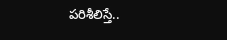పరిశీలిస్తే..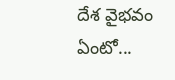దేశ వైభవం ఏంటో...